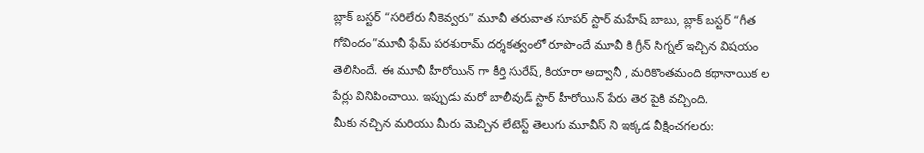బ్లాక్ బస్టర్ “సరిలేరు నీకెవ్వరు” మూవీ తరువాత సూపర్ స్టార్ మహేష్ బాబు, బ్లాక్ బస్టర్ “గీత గోవిందం”మూవీ ఫేమ్ పరశురామ్ దర్శకత్వంలో రూపొందే మూవీ కి గ్రీన్ సిగ్నల్ ఇచ్చిన విషయం తెలిసిందే. ఈ మూవీ హీరోయిన్ గా కీర్తి సురేష్, కియారా అద్వానీ , మరికొంతమంది కథానాయిక ల పేర్లు వినిపించాయి. ఇప్పుడు మరో బాలీవుడ్ స్టార్ హీరోయిన్ పేరు తెర పైకి వచ్చింది.
మీకు నచ్చిన మరియు మీరు మెచ్చిన లేటెస్ట్ తెలుగు మూవీస్ ని ఇక్కడ వీక్షించగలరు: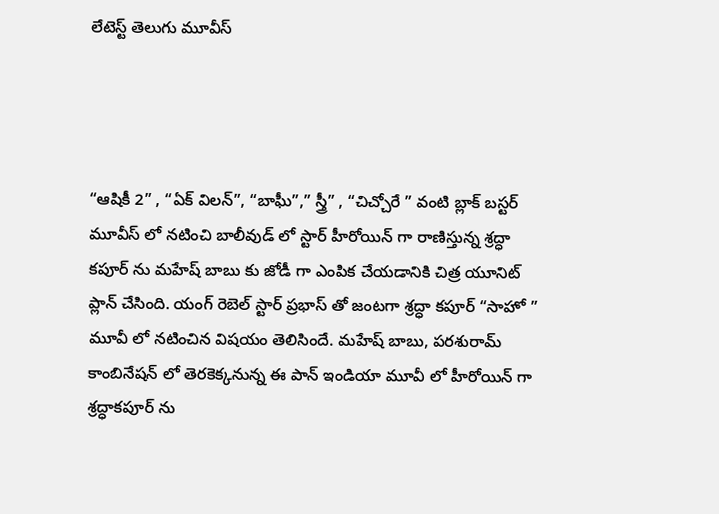లేటెస్ట్ తెలుగు మూవీస్




“ఆషికీ 2” , “ఏక్ విలన్”, “బాఘీ”,” స్త్రీ” , “చిచ్చోరే ” వంటి బ్లాక్ బస్టర్ మూవీస్ లో నటించి బాలీవుడ్ లో స్టార్ హీరోయిన్ గా రాణిస్తున్న శ్రద్ధా కపూర్ ను మహేష్ బాబు కు జోడీ గా ఎంపిక చేయడానికి చిత్ర యూనిట్ ప్లాన్ చేసింది. యంగ్ రెబెల్ స్టార్ ప్రభాస్ తో జంటగా శ్రద్ధా కపూర్ “సాహో ” మూవీ లో నటించిన విషయం తెలిసిందే. మహేష్ బాబు, పరశురామ్ కాంబినేషన్ లో తెరకెక్కనున్న ఈ పాన్ ఇండియా మూవీ లో హీరోయిన్ గా శ్రద్ధాకపూర్ ను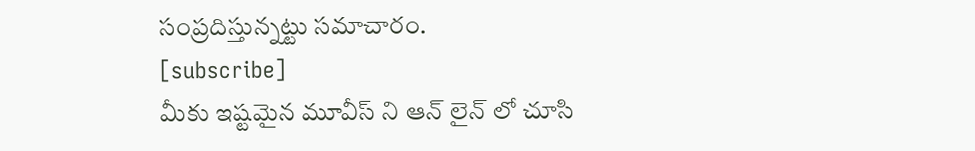సంప్రదిస్తున్నట్టు సమాచారం.
[subscribe]
మీకు ఇష్టమైన మూవీస్ ని ఆన్ లైన్ లో చూసి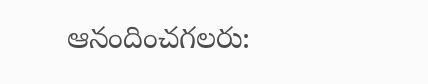ఆనందించగలరు: